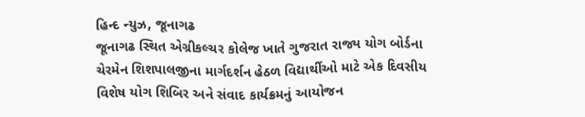હિન્દ ન્યુઝ, જૂનાગઢ
જૂનાગઢ સ્થિત એગ્રીકલ્ચર કોલેજ ખાતે ગુજરાત રાજ્ય યોગ બોર્ડના ચેરમેન શિશપાલજીના માર્ગદર્શન હેઠળ વિદ્યાર્થીઓ માટે એક દિવસીય વિશેષ યોગ શિબિર અને સંવાદ કાર્યક્રમનું આયોજન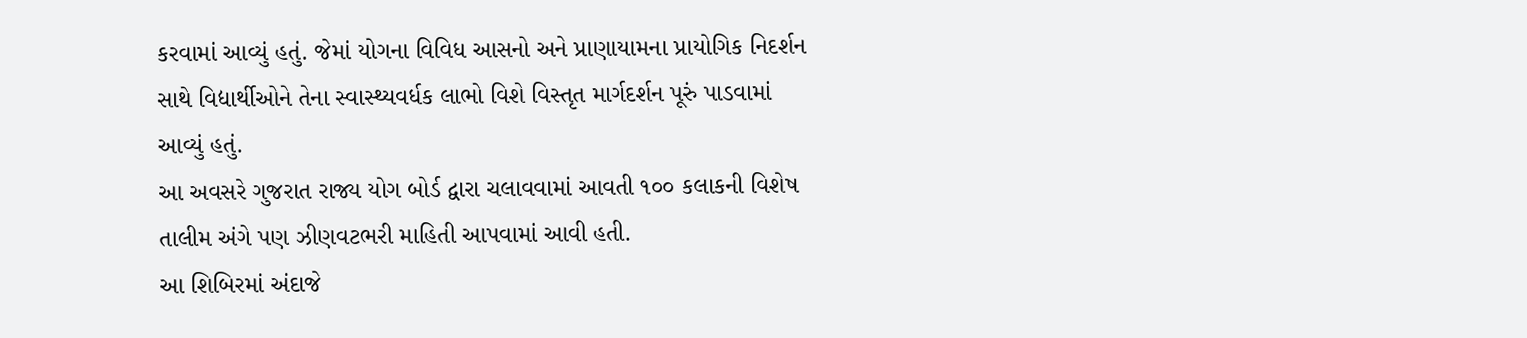કરવામાં આવ્યું હતું. જેમાં યોગના વિવિધ આસનો અને પ્રાણાયામના પ્રાયોગિક નિદર્શન સાથે વિદ્યાર્થીઓને તેના સ્વાસ્થ્યવર્ધક લાભો વિશે વિસ્તૃત માર્ગદર્શન પૂરું પાડવામાં આવ્યું હતું.
આ અવસરે ગુજરાત રાજ્ય યોગ બોર્ડ દ્વારા ચલાવવામાં આવતી ૧૦૦ કલાકની વિશેષ તાલીમ અંગે પણ ઝીણવટભરી માહિતી આપવામાં આવી હતી.
આ શિબિરમાં અંદાજે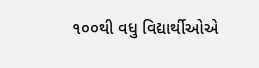૧૦૦થી વધુ વિદ્યાર્થીઓએ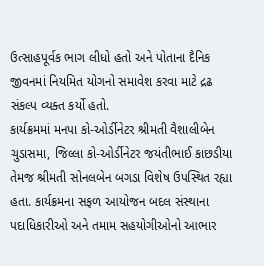ઉત્સાહપૂર્વક ભાગ લીધો હતો અને પોતાના દૈનિક જીવનમાં નિયમિત યોગનો સમાવેશ કરવા માટે દ્રઢ સંકલ્પ વ્યક્ત કર્યો હતો.
કાર્યક્રમમાં મનપા કો-ઓર્ડીનેટર શ્રીમતી વૈશાલીબેન ચુડાસમા, જિલ્લા કો-ઓર્ડીનેટર જયંતીભાઈ કાછડીયા તેમજ શ્રીમતી સોનલબેન બગડા વિશેષ ઉપસ્થિત રહ્યા હતા. કાર્યક્રમના સફળ આયોજન બદલ સંસ્થાના પદાધિકારીઓ અને તમામ સહયોગીઓનો આભાર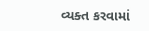વ્યક્ત કરવામાં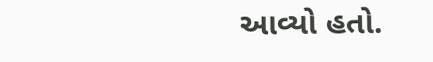આવ્યો હતો.